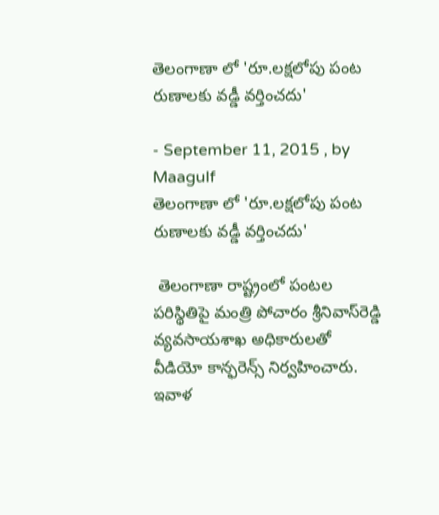తెలంగాణా లో 'రూ.లక్షలోపు పంట రుణాలకు వడ్డీ వర్తించదు'

- September 11, 2015 , by Maagulf
తెలంగాణా లో 'రూ.లక్షలోపు పంట రుణాలకు వడ్డీ వర్తించదు'

 తెలంగాణా రాష్ట్రంలో పంటల పరిస్థితిపై మంత్రి పోచారం శ్రీనివాస్‌రెడ్డి వ్యవసాయశాఖ అధికారులతో వీడియో కాన్ఫరెన్స్ నిర్వహించారు. ఇవాళ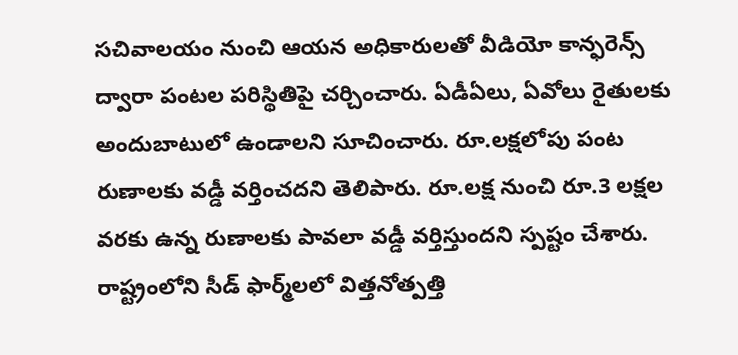సచివాలయం నుంచి ఆయన అధికారులతో వీడియో కాన్ఫరెన్స్ ద్వారా పంటల పరిస్థితిపై చర్చించారు. ఏడీఏలు, ఏవోలు రైతులకు అందుబాటులో ఉండాలని సూచించారు. రూ.లక్షలోపు పంట రుణాలకు వడ్డీ వర్తించదని తెలిపారు. రూ.లక్ష నుంచి రూ.3 లక్షల వరకు ఉన్న రుణాలకు పావలా వడ్డీ వర్తిస్తుందని స్పష్టం చేశారు. రాష్ట్రంలోని సీడ్ ఫార్మ్‌లలో విత్తనోత్పత్తి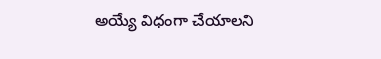అయ్యే విధంగా చేయాలని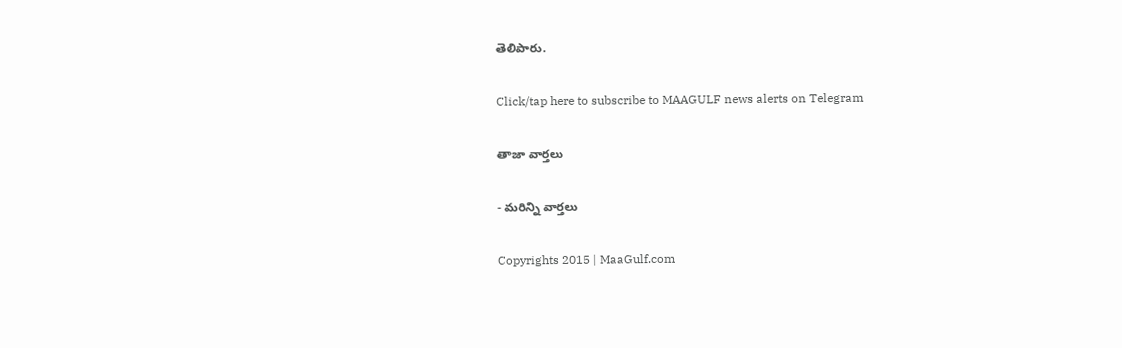తెలిపారు.

Click/tap here to subscribe to MAAGULF news alerts on Telegram

తాజా వార్తలు

- మరిన్ని వార్తలు

Copyrights 2015 | MaaGulf.com